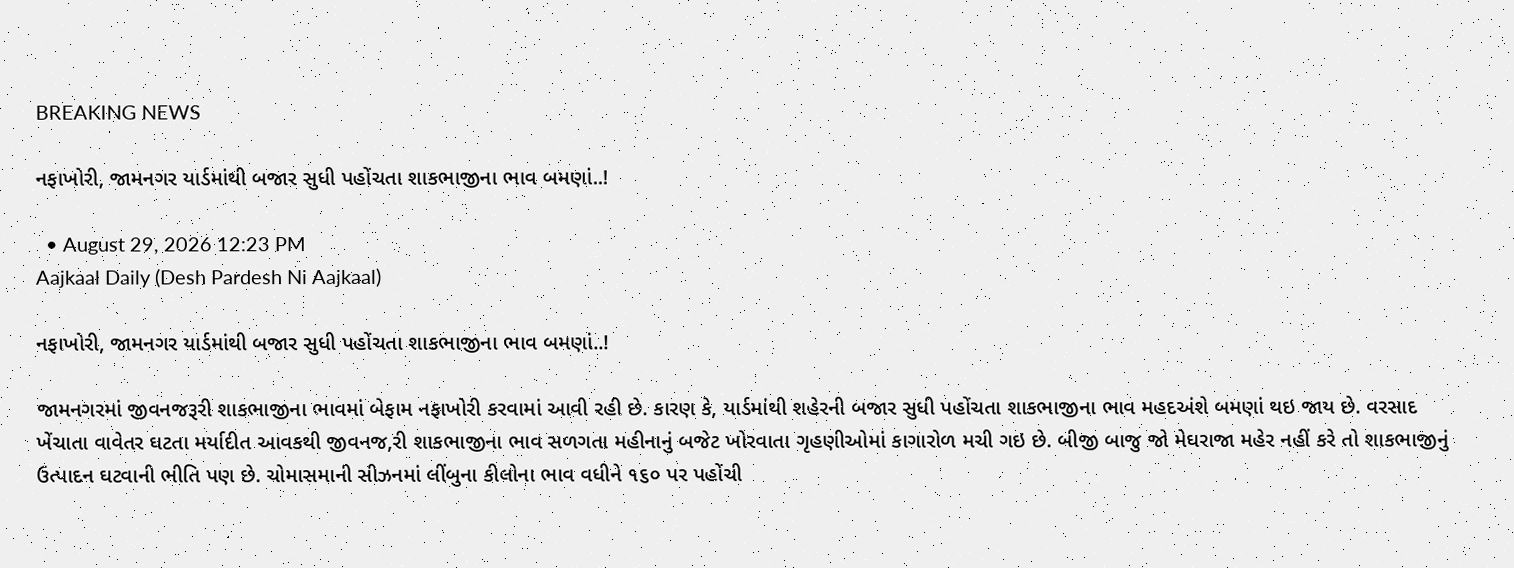BREAKING NEWS

નફાખોરી, જામનગર યાર્ડમાંથી બજાર સુધી પહોંચતા શાકભાજીના ભાવ બમણાં..!

  • August 29, 2026 12:23 PM
Aajkaal Daily (Desh Pardesh Ni Aajkaal)

નફાખોરી, જામનગર યાર્ડમાંથી બજાર સુધી પહોંચતા શાકભાજીના ભાવ બમણાં..!

જામનગરમાં જીવનજરૂરી શાકભાજીના ભાવમાં બેફામ નફાખોરી કરવામાં આવી રહી છે. કારણ કે, યાર્ડમાંથી શહેરની બજાર સુધી પહોંચતા શાકભાજીના ભાવ મહદઅંશે બમણાં થઇ જાય છે. વરસાદ ખેંચાતા વાવેતર ઘટતા મર્યાદીત આવકથી જીવનજ‚રી શાકભાજીના ભાવ સળગતા મહીનાનું બજેટ ખોરવાતા ગૃહણીઓમાં કાગારોળ મચી ગઇ છે. બીજી બાજુ જો મેઘરાજા મહેર નહીં કરે તો શાકભાજીનું ઉત્પાદન ઘટવાની ભીતિ પણ છે. ચોમાસમાની સીઝનમાં લીંબુના કીલોના ભાવ વધીને ૧૬૦ પર પહોંચી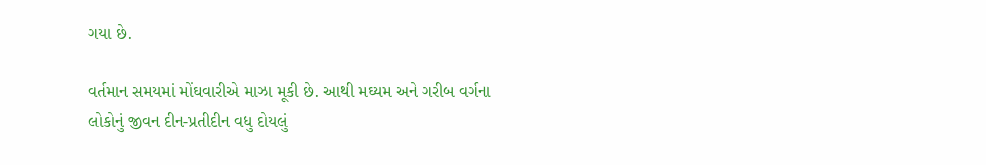ગયા છે.

વર્તમાન સમયમાં મોંઘવારીએ માઝા મૂકી છે. આથી મઘ્યમ અને ગરીબ વર્ગના લોકોનું જીવન દીન-પ્રતીદીન વધુ દોયલું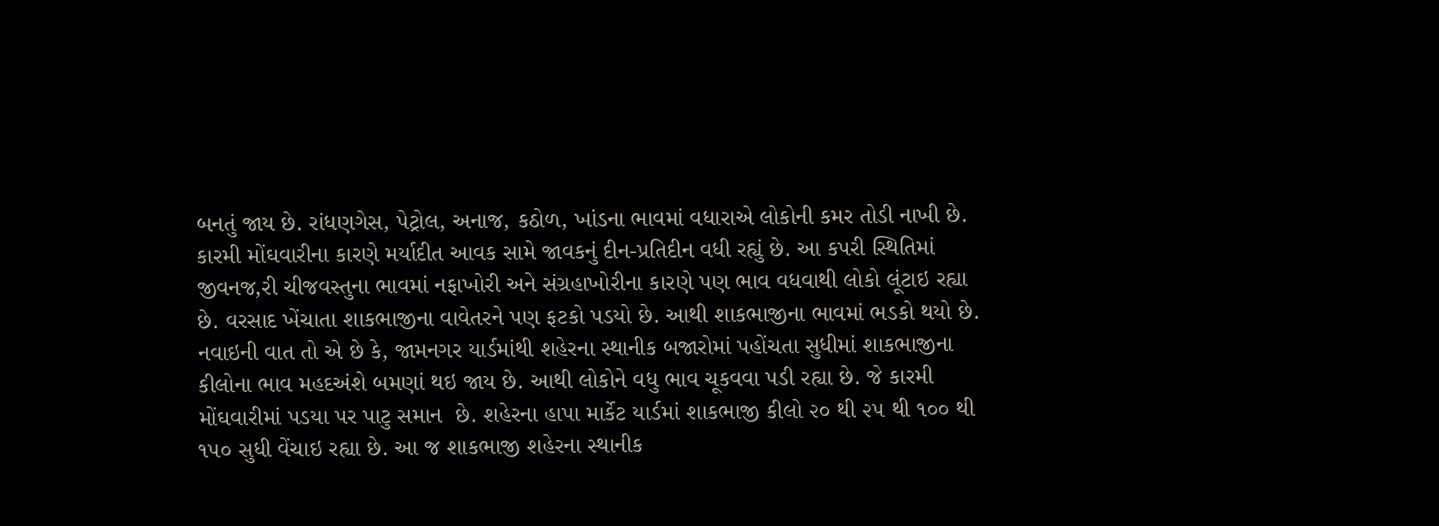બનતું જાય છે. રાંધણગેસ, પેટ્રોલ, અનાજ, કઠોળ, ખાંડના ભાવમાં વધારાએ લોકોની કમર તોડી નાખી છે. કારમી મોંઘવારીના કારણે મર્યાદીત આવક સામે જાવકનું દીન-પ્રતિદીન વધી રહ્યું છે. આ કપરી સ્થિતિમાં જીવનજ‚રી ચીજવસ્તુના ભાવમાં નફાખોરી અને સંગ્રહાખોરીના કારણે પણ ભાવ વધવાથી લોકો લૂંટાઇ રહ્યા છે. વરસાદ ખેંચાતા શાકભાજીના વાવેતરને પણ ફટકો પડયો છે. આથી શાકભાજીના ભાવમાં ભડકો થયો છે.
નવાઇની વાત તો એ છે કે, જામનગર યાર્ડમાંથી શહેરના સ્થાનીક બજારોમાં પહોંચતા સુધીમાં શાકભાજીના કીલોના ભાવ મહદઅંશે બમણાં થઇ જાય છે. આથી લોકોને વધુ ભાવ ચૂકવવા પડી રહ્યા છે. જે કારમી મોંઘવારીમાં પડયા પર પાટુ સમાન  છે. શહેરના હાપા માર્કેટ યાર્ડમાં શાકભાજી કીલો ૨૦ થી ૨૫ થી ૧૦૦ થી ૧૫૦ સુધી વેંચાઇ રહ્યા છે. આ જ શાકભાજી શહેરના સ્થાનીક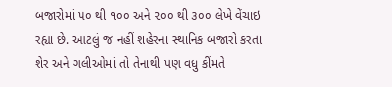બજારોમાં ૫૦ થી ૧૦૦ અને ૨૦૦ થી ૩૦૦ લેખે વેંચાઇ રહ્યા છે. આટલું જ નહીં શહેરના સ્થાનિક બજારો કરતા શેર અને ગલીઓમાં તો તેનાથી પણ વધુ કીંમતે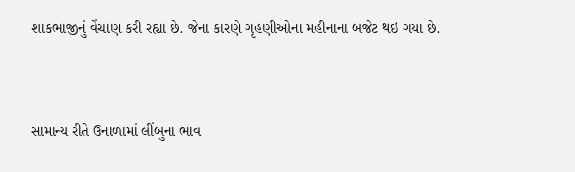શાકભાજીનું વેંચાણ કરી રહ્યા છે. જેના કારણે ગૃહણીઓના મહીનાના બજેટ થઇ ગયા છે.


સામાન્ય રીતે ઉનાળામાં લીંબુના ભાવ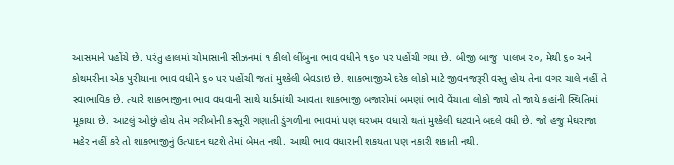આસમાને પહોંચે છે. પરંતુ હાલમાં ચોમાસાની સીઝનમાં ૧ કીલો લીંબુના ભાવ વધીને ૧૬૦ પર પહોંચી ગયા છે. બીજી બાજુ  પાલખ ૨૦, મેથી ૬૦ અને કોથમરીના એક પુરીયાના ભાવ વધીને ૬૦ પર પહોંચી જતાં મુશ્કેલી બેવડાઇ છે. શાકભાજીએ દરેક લોકો માટે જીવનજરૂરી વસ્તુ હોય તેના વગર ચાલે નહીં તે સ્વાભાવિક છે. ત્યારે શાકભાજીના ભાવ વધવાની સાથે યાર્ડમાંથી આવતા શાકભાજી બજારોમાં બમણાં ભાવે વેંચાતા લોકો જાયે તો જાયે કહાંની સ્થિતિમાં મૂકાયા છે. આટલું ઓછું હોય તેમ ગરીબોની કસ્તૂરી ગણાતી ડુંગળીના ભાવમાં પણ ઘરખમ વધારો થતાં મુશ્કેલી ઘટવાને બદલે વધી છે. જો હજુ મેઘરાજા મહેર નહીં કરે તો શાકભાજીનું ઉત્પાદન ઘટશે તેમાં બેમત નથી. આથી ભાવ વધારાની શકયતા પણ નકારી શકાતી નથી.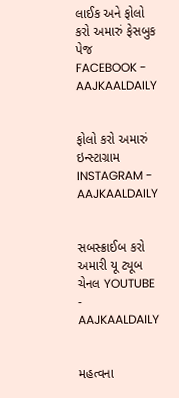લાઈક અને ફોલો કરો અમારું ફેસબુક પેજ FACEBOOK - AAJKAALDAILY


ફોલો કરો અમારું ઇન્સ્ટાગ્રામ INSTAGRAM - AAJKAALDAILY


સબસ્ક્રાઈબ કરો અમારી યૂ ટ્યૂબ ચેનલ YOUTUBE - AAJKAALDAILY


મહત્વના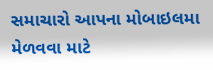સમાચારો આપના મોબાઇલમા મેળવવા માટે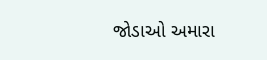જોડાઓ અમારા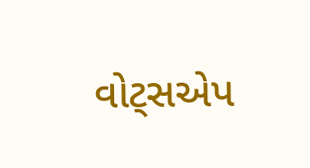વોટ્સએપ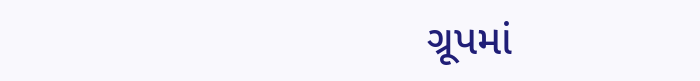ગ્રૂપમાં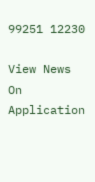99251 12230

View News On Application